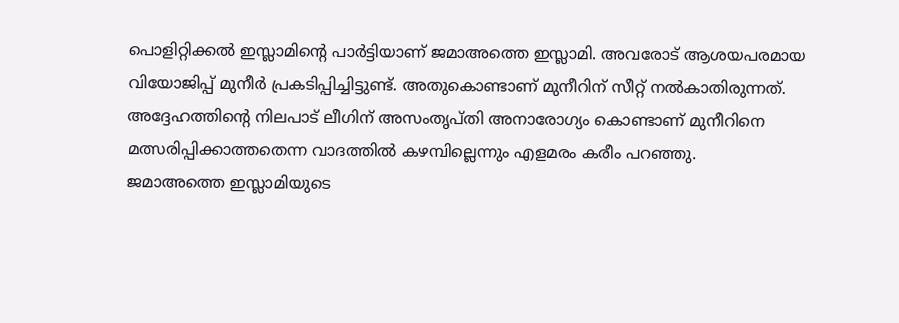പൊളിറ്റിക്കൽ ഇസ്ലാമിന്റെ പാർട്ടിയാണ് ജമാഅത്തെ ഇസ്ലാമി. അവരോട് ആശയപരമായ വിയോജിപ്പ് മുനീർ പ്രകടിപ്പിച്ചിട്ടുണ്ട്. അതുകൊണ്ടാണ് മുനീറിന് സീറ്റ് നൽകാതിരുന്നത്. അദ്ദേഹത്തിന്റെ നിലപാട് ലീഗിന് അസംതൃപ്തി അനാരോഗ്യം കൊണ്ടാണ് മുനീറിനെ മത്സരിപ്പിക്കാത്തതെന്ന വാദത്തിൽ കഴമ്പില്ലെന്നും എളമരം കരീം പറഞ്ഞു.
ജമാഅത്തെ ഇസ്ലാമിയുടെ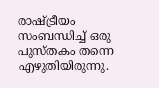രാഷ്ട്രീയം സംബന്ധിച്ച് ഒരു പുസ്തകം തന്നെ എഴുതിയിരുന്നു.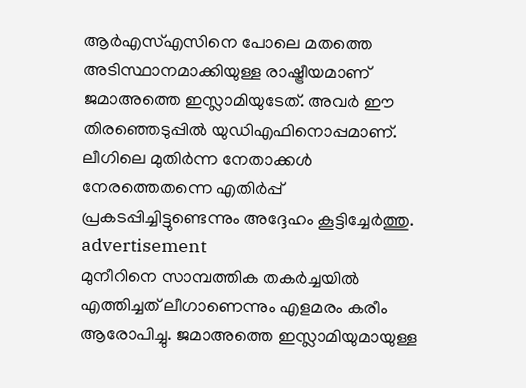ആർഎസ്എസിനെ പോലെ മതത്തെ അടിസ്ഥാനമാക്കിയുള്ള രാഷ്ട്രീയമാണ് ജമാഅത്തെ ഇസ്ലാമിയുടേത്. അവർ ഈ തിരഞ്ഞെടുപ്പിൽ യുഡിഎഫിനൊപ്പമാണ്. ലീഗിലെ മുതിർന്ന നേതാക്കൾ നേരത്തെതന്നെ എതിർപ്പ് പ്രകടപ്പിച്ചിട്ടുണ്ടെന്നും അദ്ദേഹം കൂട്ടിച്ചേർത്തു.
advertisement
മുനീറിനെ സാമ്പത്തിക തകർച്ചയിൽ എത്തിച്ചത് ലീഗാണെന്നും എളമരം കരീം ആരോപിച്ചു. ജമാഅത്തെ ഇസ്ലാമിയുമായുള്ള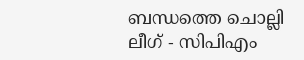ബന്ധത്തെ ചൊല്ലി ലീഗ് - സിപിഎം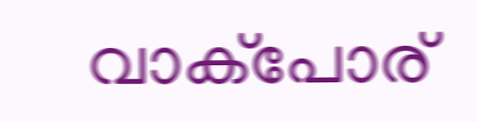വാക്പോര്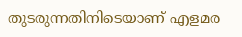തുടരുന്നതിനിടെയാണ് എളമര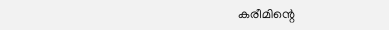കരീമിന്റെ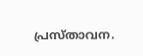പ്രസ്താവന.